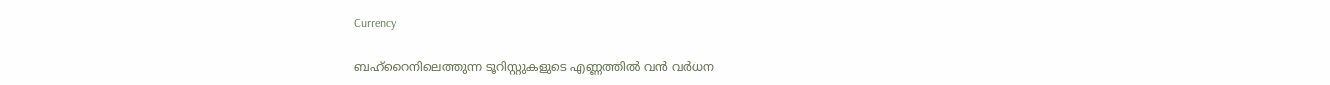Currency

ബഹ്‌റൈനിലെത്തുന്ന ടൂറിസ്റ്റുകളുടെ എണ്ണത്തില്‍ വന്‍ വര്‍ധന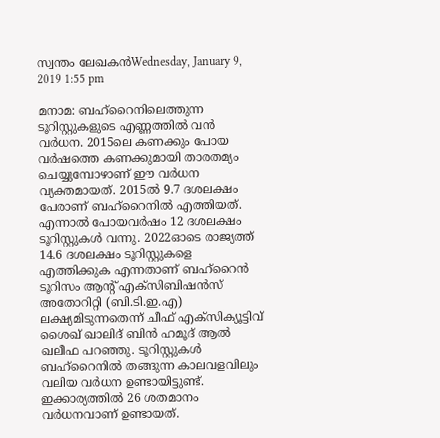സ്വന്തം ലേഖകന്‍Wednesday, January 9, 2019 1:55 pm

മനാമ: ബഹ്‌റൈനിലെത്തുന്ന ടൂറിസ്റ്റുകളുടെ എണ്ണത്തില്‍ വന്‍ വര്‍ധന. 2015ലെ കണക്കും പോയ വര്‍ഷത്തെ കണക്കുമായി താരതമ്യം ചെയ്യുമ്പോഴാണ് ഈ വര്‍ധന വ്യക്തമായത്. 2015ല്‍ 9.7 ദശലക്ഷം പേരാണ് ബഹ്‌റൈനില്‍ എത്തിയത്. എന്നാല്‍ പോയവര്‍ഷം 12 ദശലക്ഷം ടൂറിസ്റ്റുകള്‍ വന്നു. 2022ഓടെ രാജ്യത്ത് 14.6 ദശലക്ഷം ടൂറിസ്റ്റുകളെ എത്തിക്കുക എന്നതാണ് ബഹ്‌റൈന്‍ ടൂറിസം ആന്റ് എക്‌സിബിഷന്‍സ് അതോറിറ്റി (ബി.ടി.ഇ.എ) ലക്ഷ്യമിടുന്നതെന്ന് ചീഫ് എക്‌സിക്യൂട്ടിവ് ശൈഖ് ഖാലിദ് ബിന്‍ ഹമൂദ് ആല്‍ ഖലീഫ പറഞ്ഞു. ടൂറിസ്റ്റുകള്‍ ബഹ്‌റൈനില്‍ തങ്ങുന്ന കാലവളവിലും വലിയ വര്‍ധന ഉണ്ടായിട്ടുണ്ട്. ഇക്കാര്യത്തില്‍ 26 ശതമാനം വര്‍ധനവാണ് ഉണ്ടായത്.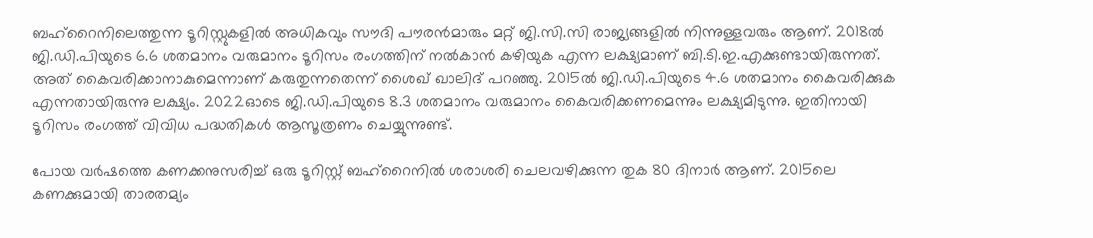ബഹ്‌റൈനിലെത്തുന്ന ടൂറിസ്റ്റുകളില്‍ അധികവും സൗദി പൗരന്‍മാരും മറ്റ് ജി.സി.സി രാജ്യങ്ങളില്‍ നിന്നുള്ളവരും ആണ്. 2018ല്‍ ജി.ഡി.പിയുടെ 6.6 ശതമാനം വരുമാനം ടൂറിസം രംഗത്തിന് നല്‍കാന്‍ കഴിയുക എന്ന ലക്ഷ്യമാണ് ബി.ടി.ഇ.എക്കുണ്ടായിരുന്നത്. അത് കൈവരിക്കാനാകുമെന്നാണ് കരുതുന്നതെന്ന് ശൈഖ് ഖാലിദ് പറഞ്ഞു. 2015ല്‍ ജി.ഡി.പിയുടെ 4.6 ശതമാനം കൈവരിക്കുക എന്നതായിരുന്നു ലക്ഷ്യം. 2022ഓടെ ജി.ഡി.പിയുടെ 8.3 ശതമാനം വരുമാനം കൈവരിക്കണമെന്നും ലക്ഷ്യമിടുന്നു. ഇതിനായി ടൂറിസം രംഗത്ത് വിവിധ പദ്ധതികള്‍ ആസൂത്രണം ചെയ്യുന്നുണ്ട്.

പോയ വര്‍ഷത്തെ കണക്കനുസരിച്ച് ഒരു ടൂറിസ്റ്റ് ബഹ്‌റൈനില്‍ ശരാശരി ചെലവഴിക്കുന്ന തുക 80 ദിനാര്‍ ആണ്. 2015ലെ കണക്കുമായി താരതമ്യം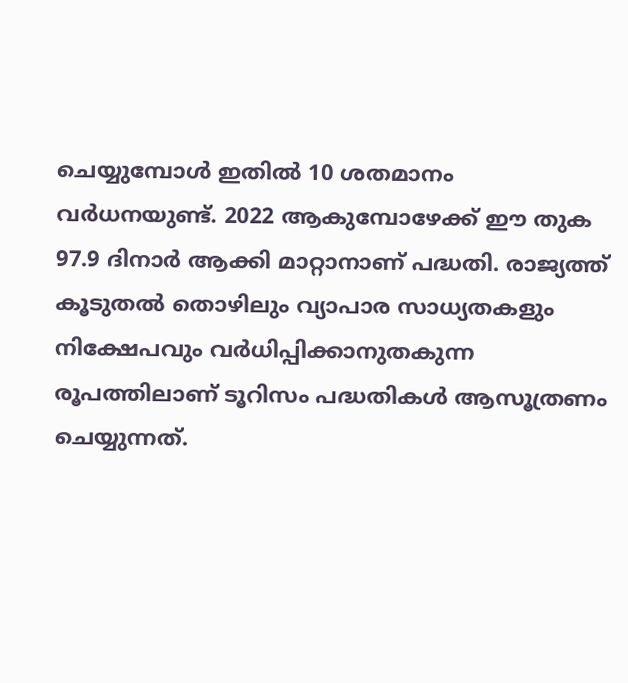ചെയ്യുമ്പോള്‍ ഇതില്‍ 10 ശതമാനം വര്‍ധനയുണ്ട്. 2022 ആകുമ്പോഴേക്ക് ഈ തുക 97.9 ദിനാര്‍ ആക്കി മാറ്റാനാണ് പദ്ധതി. രാജ്യത്ത് കൂടുതല്‍ തൊഴിലും വ്യാപാര സാധ്യതകളും നിക്ഷേപവും വര്‍ധിപ്പിക്കാനുതകുന്ന രൂപത്തിലാണ് ടൂറിസം പദ്ധതികള്‍ ആസൂത്രണം ചെയ്യുന്നത്.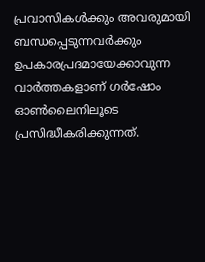പ്രവാസികൾക്കും അവരുമായി ബന്ധപ്പെടുന്നവർക്കും ഉപകാരപ്രദമായേക്കാവുന്ന വാർത്തകളാണ് ഗർഷോം ഓൺലൈനിലൂടെ പ്രസിദ്ധീകരിക്കുന്നത്.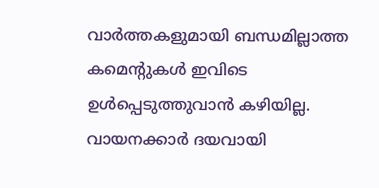വാർത്തകളുമായി ബന്ധമില്ലാത്ത കമെന്റുകൾ ഇവിടെ ഉൾപ്പെടുത്തുവാൻ കഴിയില്ല. വായനക്കാർ ദയവായി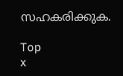സഹകരിക്കുക.

Top
x